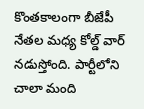కొంతకాలంగా బీజేపీ నేతల మధ్య కోల్డ్ వార్ నడుస్తోంది. పార్టీలోని చాలా మంది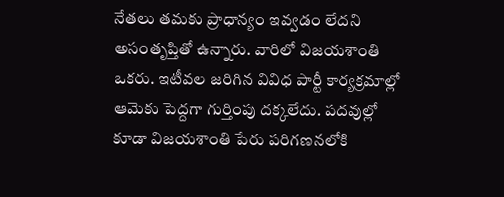నేతలు తమకు ప్రాధాన్యం ఇవ్వడం లేదని అసంతృప్తితో ఉన్నారు. వారిలో విజయశాంతి ఒకరు. ఇటీవల జరిగిన వివిధ పార్టీ కార్యక్రమాల్లో ఆమెకు పెద్దగా గుర్తింపు దక్కలేదు. పదవుల్లో కూడా విజయశాంతి పేరు పరిగణనలోకి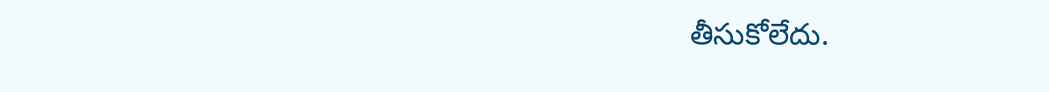తీసుకోలేదు.